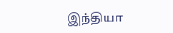இந்தியா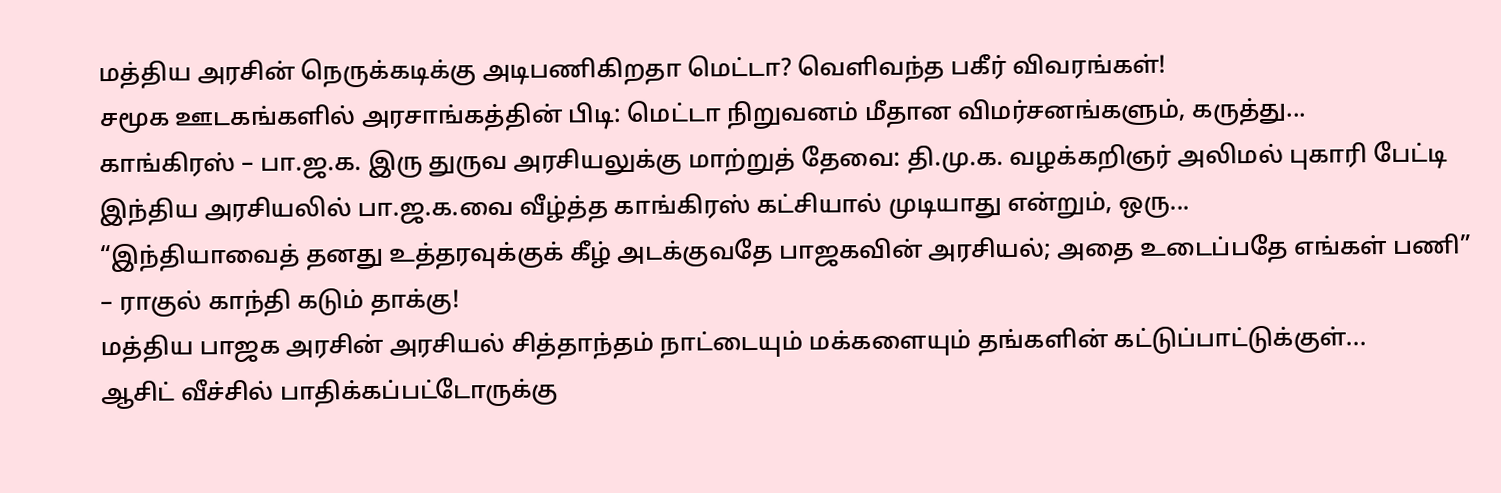மத்திய அரசின் நெருக்கடிக்கு அடிபணிகிறதா மெட்டா? வெளிவந்த பகீர் விவரங்கள்!
சமூக ஊடகங்களில் அரசாங்கத்தின் பிடி: மெட்டா நிறுவனம் மீதான விமர்சனங்களும், கருத்து...
காங்கிரஸ் – பா.ஜ.க. இரு துருவ அரசியலுக்கு மாற்றுத் தேவை: தி.மு.க. வழக்கறிஞர் அலிமல் புகாரி பேட்டி
இந்திய அரசியலில் பா.ஜ.க.வை வீழ்த்த காங்கிரஸ் கட்சியால் முடியாது என்றும், ஒரு...
“இந்தியாவைத் தனது உத்தரவுக்குக் கீழ் அடக்குவதே பாஜகவின் அரசியல்; அதை உடைப்பதே எங்கள் பணி” – ராகுல் காந்தி கடும் தாக்கு!
மத்திய பாஜக அரசின் அரசியல் சித்தாந்தம் நாட்டையும் மக்களையும் தங்களின் கட்டுப்பாட்டுக்குள்...
ஆசிட் வீச்சில் பாதிக்கப்பட்டோருக்கு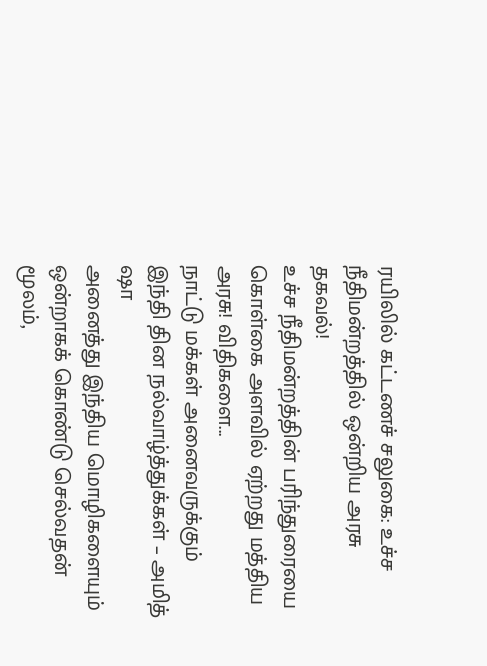ரயிலில் கட்டணச் சலுகை: உச்ச நீதிமன்றத்தில் ஒன்றிய அரசு தகவல்!
உச்ச நீதிமன்றத்தின் பரிந்துரையை கொள்கை அளவில் ஏற்றது மத்திய அரசு! விதிகளை...
நாட்டு மக்கள் அனைவருக்கும் இந்தி தின நல்வாழ்த்துக்கள் – அமித் ஷா
அனைத்து இந்திய மொழிகளையும் ஒன்றாகக் கொண்டு செல்வதன் மூலம்,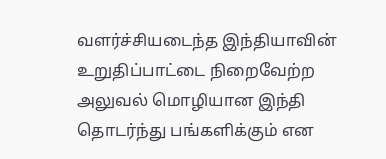வளர்ச்சியடைந்த இந்தியாவின் உறுதிப்பாட்டை நிறைவேற்ற அலுவல் மொழியான இந்தி தொடர்ந்து பங்களிக்கும் என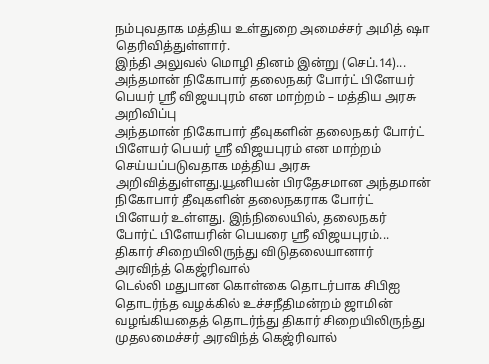நம்புவதாக மத்திய உள்துறை அமைச்சர் அமித் ஷா தெரிவித்துள்ளார்.
இந்தி அலுவல் மொழி தினம் இன்று (செப்.14)...
அந்தமான் நிகோபார் தலைநகர் போர்ட் பிளேயர் பெயர் ஸ்ரீ விஜயபுரம் என மாற்றம் – மத்திய அரசு அறிவிப்பு
அந்தமான் நிகோபார் தீவுகளின் தலைநகர் போர்ட் பிளேயர் பெயர் ஸ்ரீ விஜயபுரம் என மாற்றம் செய்யப்படுவதாக மத்திய அரசு அறிவித்துள்ளது.யூனியன் பிரதேசமான அந்தமான் நிகோபார் தீவுகளின் தலைநகராக போர்ட்
பிளேயர் உள்ளது. இந்நிலையில், தலைநகர் போர்ட் பிளேயரின் பெயரை ஸ்ரீ விஜயபுரம்...
திகார் சிறையிலிருந்து விடுதலையானார் அரவிந்த் கெஜ்ரிவால்
டெல்லி மதுபான கொள்கை தொடர்பாக சிபிஐ தொடர்ந்த வழக்கில் உச்சநீதிமன்றம் ஜாமின் வழங்கியதைத் தொடர்ந்து திகார் சிறையிலிருந்து முதலமைச்சர் அரவிந்த் கெஜ்ரிவால்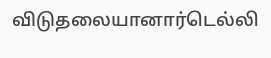விடுதலையானார்டெல்லி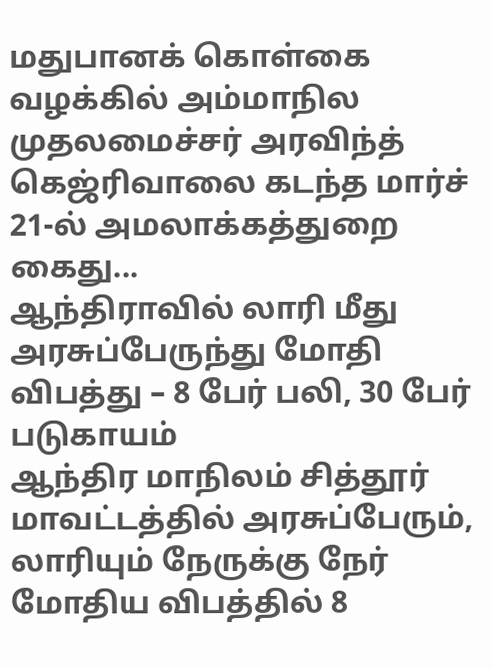மதுபானக் கொள்கை வழக்கில் அம்மாநில முதலமைச்சர் அரவிந்த் கெஜ்ரிவாலை கடந்த மார்ச் 21-ல் அமலாக்கத்துறை கைது...
ஆந்திராவில் லாரி மீது அரசுப்பேருந்து மோதி விபத்து – 8 பேர் பலி, 30 பேர் படுகாயம்
ஆந்திர மாநிலம் சித்தூர் மாவட்டத்தில் அரசுப்பேரும், லாரியும் நேருக்கு நேர் மோதிய விபத்தில் 8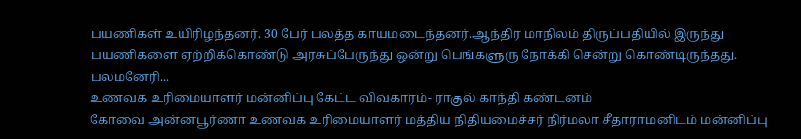பயணிகள் உயிரிழந்தனர். 30 பேர் பலத்த காயமடைந்தனர்.ஆந்திர மாநிலம் திருப்பதியில் இருந்து பயணிகளை ஏற்றிக்கொண்டு அரசுப்பேருந்து ஒன்று பெங்களுரு நோக்கி சென்று கொண்டிருந்தது. பலமனேரி...
உணவக உரிமையாளர் மன்னிப்பு கேட்ட விவகாரம்- ராகுல் காந்தி கண்டனம்
கோவை அன்னபூர்ணா உணவக உரிமையாளர் மத்திய நிதியமைச்சர் நிர்மலா சீதாராமனிடம் மன்னிப்பு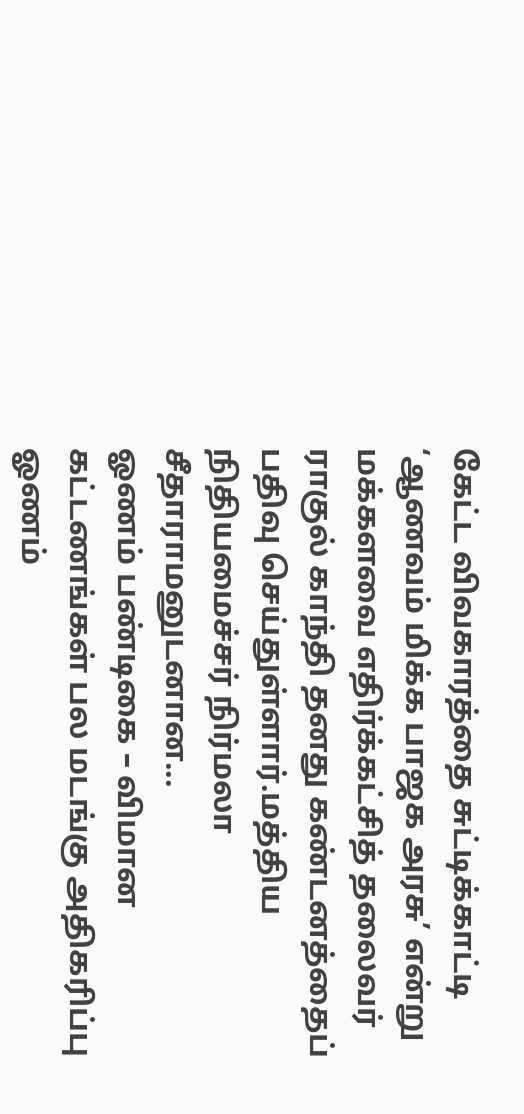கேட்ட விவகாரத்தை சுட்டிக்காட்டி ‘ஆணவம் மிக்க பாஜக அரசு’ என்று மக்களவை எதிர்க்கட்சித் தலைவர் ராகுல் காந்தி தனது கண்டனத்தைப் பதிவு செய்துள்ளார்.மத்திய நிதியமைச்சர் நிர்மலா சீதாராமனுடனான...
ஓணம் பண்டிகை – விமான கட்டணங்கள் பல மடங்கு அதிகரிப்பு
ஓணம்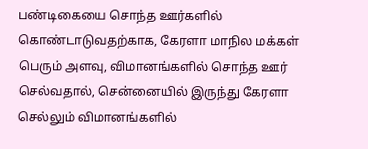பண்டிகையை சொந்த ஊர்களில் கொண்டாடுவதற்காக, கேரளா மாநில மக்கள் பெரும் அளவு, விமானங்களில் சொந்த ஊர் செல்வதால், சென்னையில் இருந்து கேரளா செல்லும் விமானங்களில்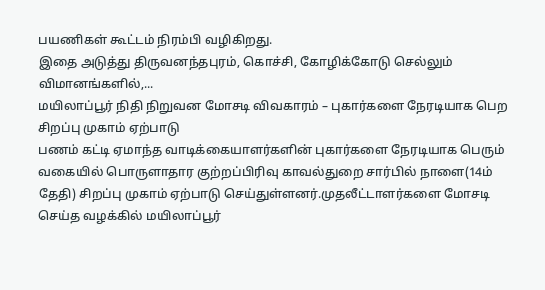பயணிகள் கூட்டம் நிரம்பி வழிகிறது.
இதை அடுத்து திருவனந்தபுரம், கொச்சி, கோழிக்கோடு செல்லும் விமானங்களில்,...
மயிலாப்பூர் நிதி நிறுவன மோசடி விவகாரம் – புகார்களை நேரடியாக பெற சிறப்பு முகாம் ஏற்பாடு
பணம் கட்டி ஏமாந்த வாடிக்கையாளர்களின் புகார்களை நேரடியாக பெரும் வகையில் பொருளாதார குற்றப்பிரிவு காவல்துறை சார்பில் நாளை(14ம் தேதி) சிறப்பு முகாம் ஏற்பாடு செய்துள்ளனர்.முதலீட்டாளர்களை மோசடி செய்த வழக்கில் மயிலாப்பூர்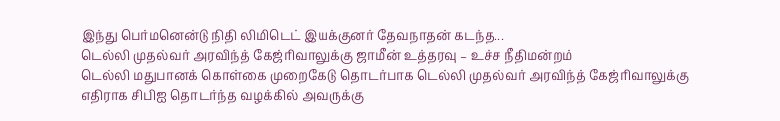இந்து பெர்மனென்டு நிதி லிமிடெட் இயக்குனர் தேவநாதன் கடந்த...
டெல்லி முதல்வர் அரவிந்த் கேஜ்ரிவாலுக்கு ஜாமீன் உத்தரவு – உச்ச நீதிமன்றம்
டெல்லி மதுபானக் கொள்கை முறைகேடு தொடர்பாக டெல்லி முதல்வர் அரவிந்த் கேஜ்ரிவாலுக்கு எதிராக சிபிஐ தொடர்ந்த வழக்கில் அவருக்கு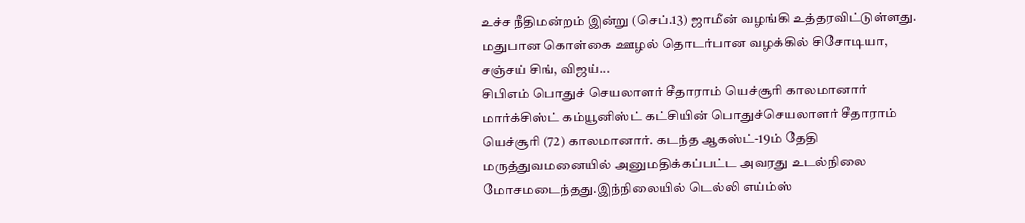உச்ச நீதிமன்றம் இன்று (செப்.13) ஜாமீன் வழங்கி உத்தரவிட்டுள்ளது.
மதுபான கொள்கை ஊழல் தொடர்பான வழக்கில் சிசோடியா, சஞ்சய் சிங், விஜய்...
சிபிஎம் பொதுச் செயலாளர் சீதாராம் யெச்சூரி காலமானார்
மார்க்சிஸ்ட் கம்யூனிஸ்ட் கட்சியின் பொதுச்செயலாளர் சீதாராம் யெச்சூரி (72) காலமானார். கடந்த ஆகஸ்ட்-19ம் தேதி மருத்துவமனையில் அனுமதிக்கப்பட்ட அவரது உடல்நிலை மோசமடைந்தது.இந்நிலையில் டெல்லி எய்ம்ஸ்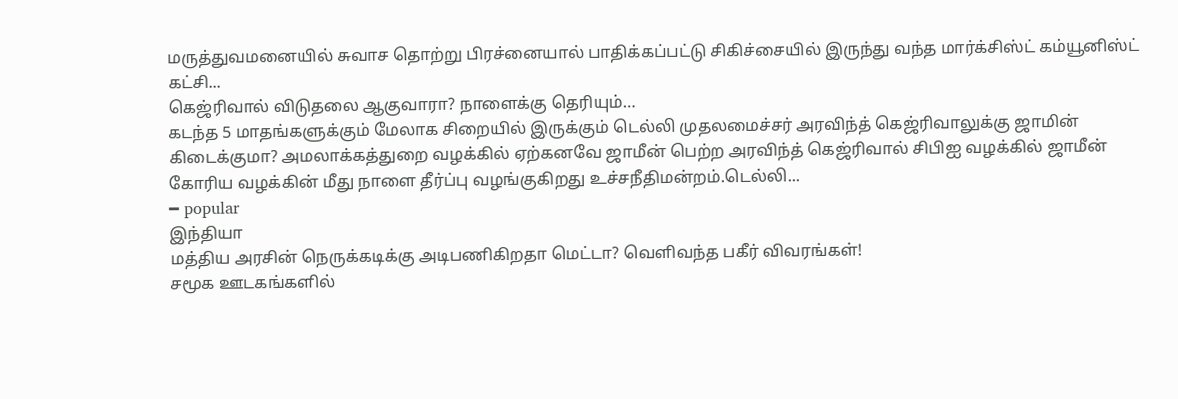மருத்துவமனையில் சுவாச தொற்று பிரச்னையால் பாதிக்கப்பட்டு சிகிச்சையில் இருந்து வந்த மார்க்சிஸ்ட் கம்யூனிஸ்ட் கட்சி...
கெஜ்ரிவால் விடுதலை ஆகுவாரா? நாளைக்கு தெரியும்…
கடந்த 5 மாதங்களுக்கும் மேலாக சிறையில் இருக்கும் டெல்லி முதலமைச்சர் அரவிந்த் கெஜ்ரிவாலுக்கு ஜாமின் கிடைக்குமா? அமலாக்கத்துறை வழக்கில் ஏற்கனவே ஜாமீன் பெற்ற அரவிந்த் கெஜ்ரிவால் சிபிஐ வழக்கில் ஜாமீன் கோரிய வழக்கின் மீது நாளை தீர்ப்பு வழங்குகிறது உச்சநீதிமன்றம்.டெல்லி...
━ popular
இந்தியா
மத்திய அரசின் நெருக்கடிக்கு அடிபணிகிறதா மெட்டா? வெளிவந்த பகீர் விவரங்கள்!
சமூக ஊடகங்களில்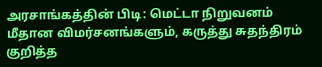அரசாங்கத்தின் பிடி: மெட்டா நிறுவனம் மீதான விமர்சனங்களும், கருத்து சுதந்திரம் குறித்த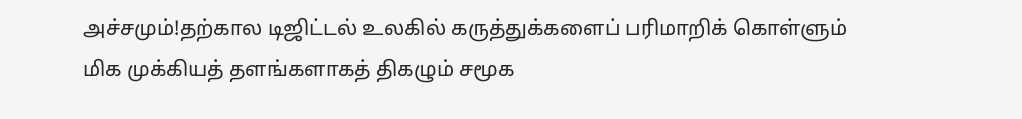அச்சமும்!தற்கால டிஜிட்டல் உலகில் கருத்துக்களைப் பரிமாறிக் கொள்ளும் மிக முக்கியத் தளங்களாகத் திகழும் சமூக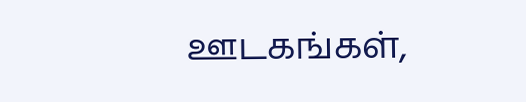ஊடகங்கள்,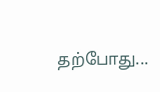தற்போது...